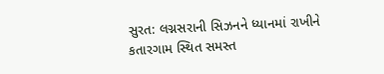સુરત: લગ્નસરાની સિઝનને ધ્યાનમાં રાખીને કતારગામ સ્થિત સમસ્ત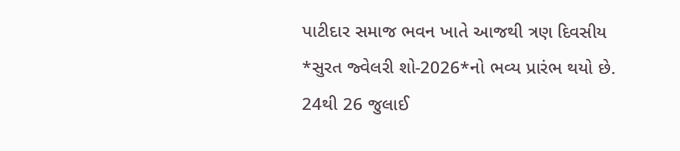પાટીદાર સમાજ ભવન ખાતે આજથી ત્રણ દિવસીય *સુરત જ્વેલરી શો-2026*નો ભવ્ય પ્રારંભ થયો છે. 24થી 26 જુલાઈ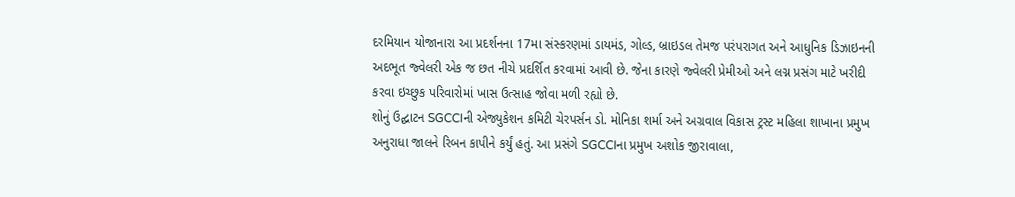દરમિયાન યોજાનારા આ પ્રદર્શનના 17મા સંસ્કરણમાં ડાયમંડ, ગોલ્ડ, બ્રાઇડલ તેમજ પરંપરાગત અને આધુનિક ડિઝાઇનની અદભૂત જ્વેલરી એક જ છત નીચે પ્રદર્શિત કરવામાં આવી છે. જેના કારણે જ્વેલરી પ્રેમીઓ અને લગ્ન પ્રસંગ માટે ખરીદી કરવા ઇચ્છુક પરિવારોમાં ખાસ ઉત્સાહ જોવા મળી રહ્યો છે.
શોનું ઉદ્ઘાટન SGCCIની એજ્યુકેશન કમિટી ચેરપર્સન ડો. મોનિકા શર્મા અને અગ્રવાલ વિકાસ ટ્રસ્ટ મહિલા શાખાના પ્રમુખ અનુરાધા જાલને રિબન કાપીને કર્યું હતું. આ પ્રસંગે SGCCIના પ્રમુખ અશોક જીરાવાલા,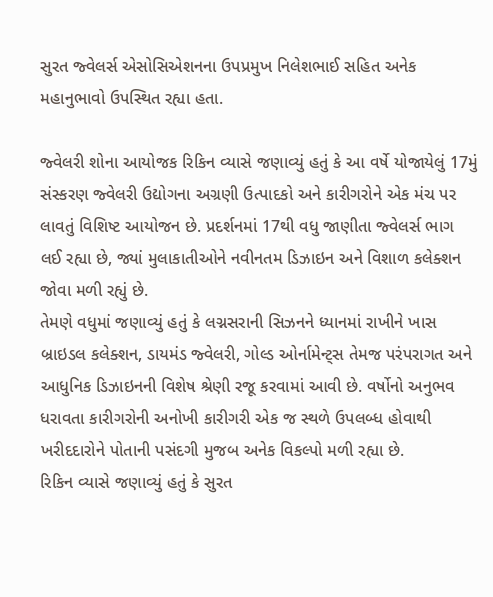સુરત જ્વેલર્સ એસોસિએશનના ઉપપ્રમુખ નિલેશભાઈ સહિત અનેક મહાનુભાવો ઉપસ્થિત રહ્યા હતા.

જ્વેલરી શોના આયોજક રિકિન વ્યાસે જણાવ્યું હતું કે આ વર્ષે યોજાયેલું 17મું સંસ્કરણ જ્વેલરી ઉદ્યોગના અગ્રણી ઉત્પાદકો અને કારીગરોને એક મંચ પર લાવતું વિશિષ્ટ આયોજન છે. પ્રદર્શનમાં 17થી વધુ જાણીતા જ્વેલર્સ ભાગ લઈ રહ્યા છે, જ્યાં મુલાકાતીઓને નવીનતમ ડિઝાઇન અને વિશાળ કલેક્શન જોવા મળી રહ્યું છે.
તેમણે વધુમાં જણાવ્યું હતું કે લગ્નસરાની સિઝનને ધ્યાનમાં રાખીને ખાસ બ્રાઇડલ કલેક્શન, ડાયમંડ જ્વેલરી, ગોલ્ડ ઓર્નામેન્ટ્સ તેમજ પરંપરાગત અને આધુનિક ડિઝાઇનની વિશેષ શ્રેણી રજૂ કરવામાં આવી છે. વર્ષોનો અનુભવ ધરાવતા કારીગરોની અનોખી કારીગરી એક જ સ્થળે ઉપલબ્ધ હોવાથી ખરીદદારોને પોતાની પસંદગી મુજબ અનેક વિકલ્પો મળી રહ્યા છે.
રિકિન વ્યાસે જણાવ્યું હતું કે સુરત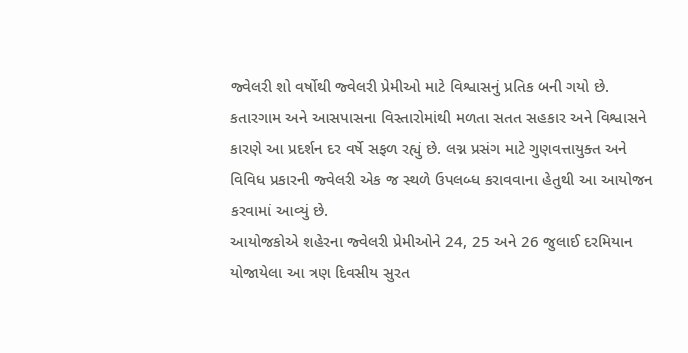જ્વેલરી શો વર્ષોથી જ્વેલરી પ્રેમીઓ માટે વિશ્વાસનું પ્રતિક બની ગયો છે. કતારગામ અને આસપાસના વિસ્તારોમાંથી મળતા સતત સહકાર અને વિશ્વાસને કારણે આ પ્રદર્શન દર વર્ષે સફળ રહ્યું છે. લગ્ન પ્રસંગ માટે ગુણવત્તાયુક્ત અને વિવિધ પ્રકારની જ્વેલરી એક જ સ્થળે ઉપલબ્ધ કરાવવાના હેતુથી આ આયોજન કરવામાં આવ્યું છે.
આયોજકોએ શહેરના જ્વેલરી પ્રેમીઓને 24, 25 અને 26 જુલાઈ દરમિયાન યોજાયેલા આ ત્રણ દિવસીય સુરત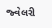જ્વેલરી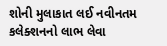શોની મુલાકાત લઈ નવીનતમ કલેક્શનનો લાભ લેવા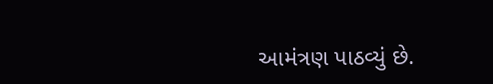આમંત્રણ પાઠવ્યું છે.